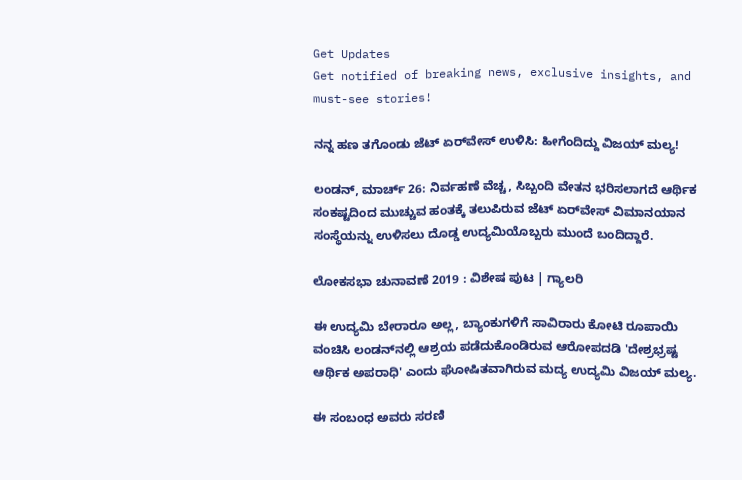Get Updates
Get notified of breaking news, exclusive insights, and must-see stories!

ನನ್ನ ಹಣ ತಗೊಂಡು ಜೆಟ್ ಏರ್‌ವೇಸ್ ಉಳಿಸಿ: ಹೀಗೆಂದಿದ್ದು ವಿಜಯ್ ಮಲ್ಯ!

ಲಂಡನ್, ಮಾರ್ಚ್ 26: ನಿರ್ವಹಣೆ ವೆಚ್ಚ, ಸಿಬ್ಬಂದಿ ವೇತನ ಭರಿಸಲಾಗದೆ ಆರ್ಥಿಕ ಸಂಕಷ್ಟದಿಂದ ಮುಚ್ಚುವ ಹಂತಕ್ಕೆ ತಲುಪಿರುವ ಜೆಟ್ ಏರ್‌ವೇಸ್ ವಿಮಾನಯಾನ ಸಂಸ್ಥೆಯನ್ನು ಉಳಿಸಲು ದೊಡ್ಡ ಉದ್ಯಮಿಯೊಬ್ಬರು ಮುಂದೆ ಬಂದಿದ್ದಾರೆ.

ಲೋಕಸಭಾ ಚುನಾವಣೆ 2019 : ವಿಶೇಷ ಪುಟ | ಗ್ಯಾಲರಿ

ಈ ಉದ್ಯಮಿ ಬೇರಾರೂ ಅಲ್ಲ, ಬ್ಯಾಂಕುಗಳಿಗೆ ಸಾವಿರಾರು ಕೋಟಿ ರೂಪಾಯಿ ವಂಚಿಸಿ ಲಂಡನ್‌ನಲ್ಲಿ ಆಶ್ರಯ ಪಡೆದುಕೊಂಡಿರುವ ಆರೋಪದಡಿ 'ದೇಶ್ರಭ್ರಷ್ಟ ಆರ್ಥಿಕ ಅಪರಾಧಿ' ಎಂದು ಘೋಷಿತವಾಗಿರುವ ಮದ್ಯ ಉದ್ಯಮಿ ವಿಜಯ್ ಮಲ್ಯ.

ಈ ಸಂಬಂಧ ಅವರು ಸರಣಿ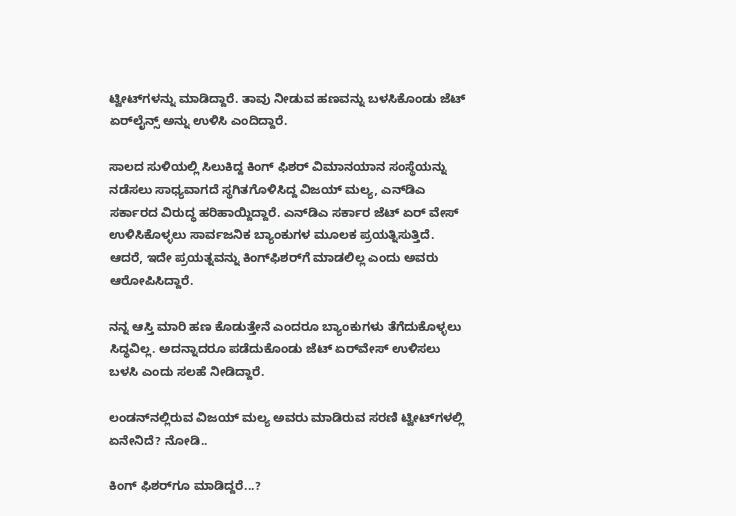ಟ್ವೀಟ್‌ಗಳನ್ನು ಮಾಡಿದ್ದಾರೆ. ತಾವು ನೀಡುವ ಹಣವನ್ನು ಬಳಸಿಕೊಂಡು ಜೆಟ್ ಏರ್‌ಲೈನ್ಸ್ ಅನ್ನು ಉಳಿಸಿ ಎಂದಿದ್ದಾರೆ.

ಸಾಲದ ಸುಳಿಯಲ್ಲಿ ಸಿಲುಕಿದ್ದ ಕಿಂಗ್ ಫಿಶರ್ ವಿಮಾನಯಾನ ಸಂಸ್ಥೆಯನ್ನು ನಡೆಸಲು ಸಾಧ್ಯವಾಗದೆ ಸ್ಥಗಿತಗೊಳಿಸಿದ್ದ ವಿಜಯ್ ಮಲ್ಯ, ಎನ್‌ಡಿಎ ಸರ್ಕಾರದ ವಿರುದ್ಧ ಹರಿಹಾಯ್ದಿದ್ದಾರೆ. ಎನ್‌ಡಿಎ ಸರ್ಕಾರ ಜೆಟ್ ಏರ್‌ ವೇಸ್ ಉಳಿಸಿಕೊಳ್ಳಲು ಸಾರ್ವಜನಿಕ ಬ್ಯಾಂಕುಗಳ ಮೂಲಕ ಪ್ರಯತ್ನಿಸುತ್ತಿದೆ. ಆದರೆ, ಇದೇ ಪ್ರಯತ್ನವನ್ನು ಕಿಂಗ್‌ಫಿಶರ್‌ಗೆ ಮಾಡಲಿಲ್ಲ ಎಂದು ಅವರು ಆರೋಪಿಸಿದ್ದಾರೆ.

ನನ್ನ ಆಸ್ತಿ ಮಾರಿ ಹಣ ಕೊಡುತ್ತೇನೆ ಎಂದರೂ ಬ್ಯಾಂಕುಗಳು ತೆಗೆದುಕೊಳ್ಳಲು ಸಿದ್ಧವಿಲ್ಲ. ಅದನ್ನಾದರೂ ಪಡೆದುಕೊಂಡು ಜೆಟ್ ಏರ್‌ವೇಸ್ ಉಳಿಸಲು ಬಳಸಿ ಎಂದು ಸಲಹೆ ನೀಡಿದ್ದಾರೆ.

ಲಂಡನ್‌ನಲ್ಲಿರುವ ವಿಜಯ್ ಮಲ್ಯ ಅವರು ಮಾಡಿರುವ ಸರಣಿ ಟ್ವೀಟ್‌ಗಳಲ್ಲಿ ಏನೇನಿದೆ? ನೋಡಿ..

ಕಿಂಗ್ ಫಿಶರ್‌ಗೂ ಮಾಡಿದ್ದರೆ...?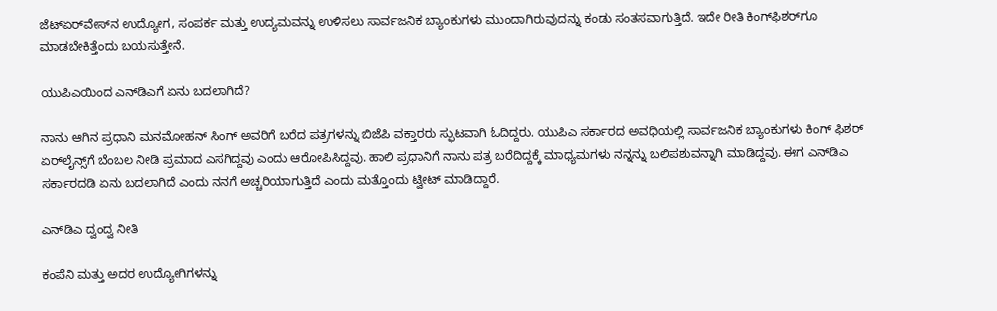ಜೆಟ್‌ಏರ್‌ವೇಸ್‌ನ ಉದ್ಯೋಗ, ಸಂಪರ್ಕ ಮತ್ತು ಉದ್ಯಮವನ್ನು ಉಳಿಸಲು ಸಾರ್ವಜನಿಕ ಬ್ಯಾಂಕುಗಳು ಮುಂದಾಗಿರುವುದನ್ನು ಕಂಡು ಸಂತಸವಾಗುತ್ತಿದೆ. ಇದೇ ರೀತಿ ಕಿಂಗ್‌ಫಿಶರ್‌ಗೂ ಮಾಡಬೇಕಿತ್ತೆಂದು ಬಯಸುತ್ತೇನೆ.

ಯುಪಿಎಯಿಂದ ಎನ್‌ಡಿಎಗೆ ಏನು ಬದಲಾಗಿದೆ?

ನಾನು ಆಗಿನ ಪ್ರಧಾನಿ ಮನಮೋಹನ್ ಸಿಂಗ್ ಅವರಿಗೆ ಬರೆದ ಪತ್ರಗಳನ್ನು ಬಿಜೆಪಿ ವಕ್ತಾರರು ಸ್ಫುಟವಾಗಿ ಓದಿದ್ದರು. ಯುಪಿಎ ಸರ್ಕಾರದ ಅವಧಿಯಲ್ಲಿ ಸಾರ್ವಜನಿಕ ಬ್ಯಾಂಕುಗಳು ಕಿಂಗ್ ಫಿಶರ್ ಏರ್‌ಲೈನ್ಸ್‌ಗೆ ಬೆಂಬಲ ನೀಡಿ ಪ್ರಮಾದ ಎಸಗಿದ್ದವು ಎಂದು ಆರೋಪಿಸಿದ್ದವು. ಹಾಲಿ ಪ್ರಧಾನಿಗೆ ನಾನು ಪತ್ರ ಬರೆದಿದ್ದಕ್ಕೆ ಮಾಧ್ಯಮಗಳು ನನ್ನನ್ನು ಬಲಿಪಶುವನ್ನಾಗಿ ಮಾಡಿದ್ದವು. ಈಗ ಎನ್‌ಡಿಎ ಸರ್ಕಾರದಡಿ ಏನು ಬದಲಾಗಿದೆ ಎಂದು ನನಗೆ ಅಚ್ಚರಿಯಾಗುತ್ತಿದೆ ಎಂದು ಮತ್ತೊಂದು ಟ್ವೀಟ್ ಮಾಡಿದ್ದಾರೆ.

ಎನ್‌ಡಿಎ ದ್ವಂದ್ವ ನೀತಿ

ಕಂಪೆನಿ ಮತ್ತು ಅದರ ಉದ್ಯೋಗಿಗಳನ್ನು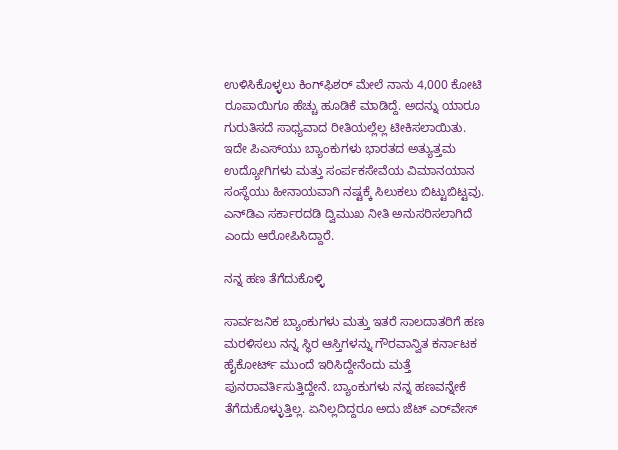ಉಳಿಸಿಕೊಳ್ಳಲು ಕಿಂಗ್‌ಫಿಶರ್ ಮೇಲೆ ನಾನು 4,000 ಕೋಟಿ ರೂಪಾಯಿಗೂ ಹೆಚ್ಚು ಹೂಡಿಕೆ ಮಾಡಿದ್ದೆ. ಅದನ್ನು ಯಾರೂ ಗುರುತಿಸದೆ ಸಾಧ್ಯವಾದ ರೀತಿಯಲ್ಲೆಲ್ಲ ಟೀಕಿಸಲಾಯಿತು. ಇದೇ ಪಿಎಸ್‌ಯು ಬ್ಯಾಂಕುಗಳು ಭಾರತದ ಅತ್ಯುತ್ತಮ ಉದ್ಯೋಗಿಗಳು ಮತ್ತು ಸಂರ್ಪಕಸೇವೆಯ ವಿಮಾನಯಾನ ಸಂಸ್ಥೆಯು ಹೀನಾಯವಾಗಿ ನಷ್ಟಕ್ಕೆ ಸಿಲುಕಲು ಬಿಟ್ಟುಬಿಟ್ಟವು. ಎನ್‌ಡಿಎ ಸರ್ಕಾರದಡಿ ದ್ವಿಮುಖ ನೀತಿ ಅನುಸರಿಸಲಾಗಿದೆ ಎಂದು ಆರೋಪಿಸಿದ್ದಾರೆ.

ನನ್ನ ಹಣ ತೆಗೆದುಕೊಳ್ಳಿ

ಸಾರ್ವಜನಿಕ ಬ್ಯಾಂಕುಗಳು ಮತ್ತು ಇತರೆ ಸಾಲದಾತರಿಗೆ ಹಣ ಮರಳಿಸಲು ನನ್ನ ಸ್ಥಿರ ಆಸ್ತಿಗಳನ್ನು ಗೌರವಾನ್ವಿತ ಕರ್ನಾಟಕ ಹೈಕೋರ್ಟ್ ಮುಂದೆ ಇರಿಸಿದ್ದೇನೆಂದು ಮತ್ತೆ ಪುನರಾವರ್ತಿಸುತ್ತಿದ್ದೇನೆ. ಬ್ಯಾಂಕುಗಳು ನನ್ನ ಹಣವನ್ನೇಕೆ ತೆಗೆದುಕೊಳ್ಳುತ್ತಿಲ್ಲ. ಏನಿಲ್ಲದಿದ್ದರೂ ಅದು ಜೆಟ್ ಎರ್‌ವೇಸ್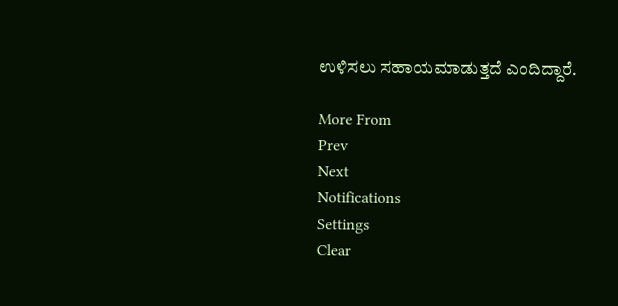ಉಳಿಸಲು ಸಹಾಯಮಾಡುತ್ತದೆ ಎಂದಿದ್ದಾರೆ.

More From
Prev
Next
Notifications
Settings
Clear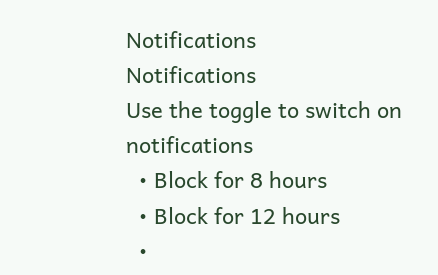Notifications
Notifications
Use the toggle to switch on notifications
  • Block for 8 hours
  • Block for 12 hours
  •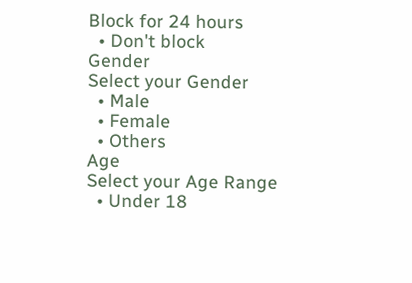Block for 24 hours
  • Don't block
Gender
Select your Gender
  • Male
  • Female
  • Others
Age
Select your Age Range
  • Under 18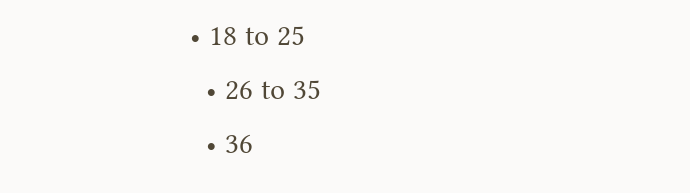• 18 to 25
  • 26 to 35
  • 36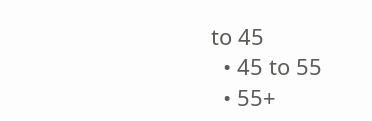to 45
  • 45 to 55
  • 55+